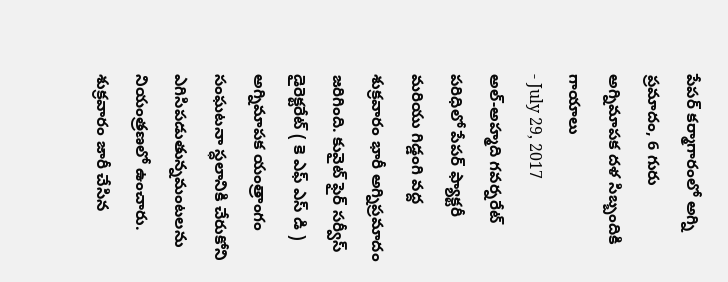పేపర్ కర్మాగారంలో అగ్ని ప్రమాదం, 6 గురు అగ్నిమాపక దళ సిబ్బందికి గాయాలు
- July 29, 2017
అల్-అహ్మది గవర్నరేట్ పరిధిలో పేపర్ ఫ్యాక్టరీ మరియు గిడ్డంగి వద్ద శుక్రవారం భారీ అగ్నిప్రమాదం జరిగింది. కువైట్ ఫైర్ సర్వీస్ డైరెక్టరేట్ ( కె ఎఫ్ ఎస్ డి ) అగ్నిమాపక యంత్రాంగం సంఘటనా స్ధలానికి చేరుకోని ఎగిసిపడుతున్నమంటలను నియంత్రణలో ఉంచారు. శుక్రవారం జారీ చేసిన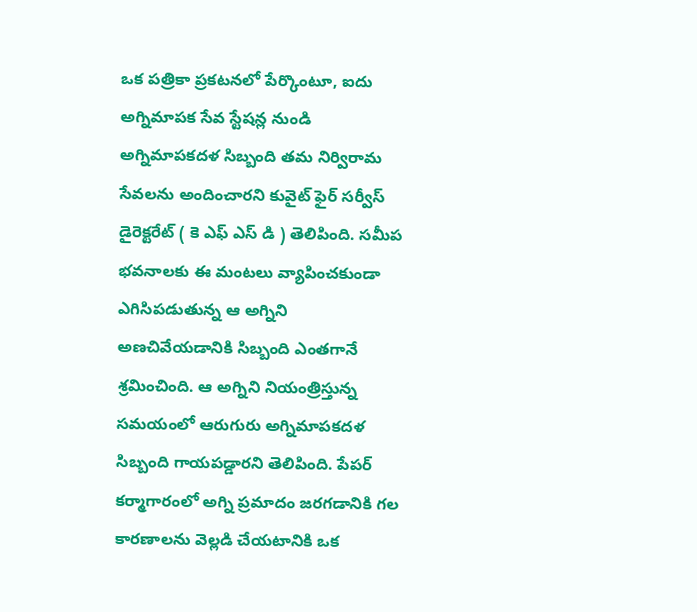ఒక పత్రికా ప్రకటనలో పేర్కొంటూ, ఐదు అగ్నిమాపక సేవ స్టేషన్ల నుండి అగ్నిమాపకదళ సిబ్బంది తమ నిర్విరామ సేవలను అందించారని కువైట్ ఫైర్ సర్వీస్ డైరెక్టరేట్ ( కె ఎఫ్ ఎస్ డి ) తెలిపింది. సమీప భవనాలకు ఈ మంటలు వ్యాపించకుండా ఎగిసిపడుతున్న ఆ అగ్నిని అణచివేయడానికి సిబ్బంది ఎంతగానే శ్రమించింది. ఆ అగ్నిని నియంత్రిస్తున్న సమయంలో ఆరుగురు అగ్నిమాపకదళ సిబ్బంది గాయపడ్డారని తెలిపింది. పేపర్ కర్మాగారంలో అగ్ని ప్రమాదం జరగడానికి గల కారణాలను వెల్లడి చేయటానికి ఒక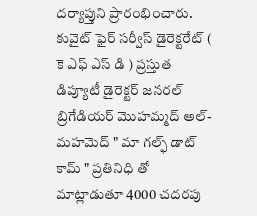దర్యాప్తుని ప్రారంభించారు. కువైట్ ఫైర్ సర్వీస్ డైరెక్టరేట్ ( కె ఎఫ్ ఎస్ డి ) ప్రస్తుత డిప్యూటీ డైరెక్టర్ జనరల్ బ్రిగేడియర్ మొహమ్మద్ అల్-మహమెద్ " మా గల్ఫ్ డాట్ కామ్ " ప్రతినిధి తో మాట్లాడుతూ 4000 చదరపు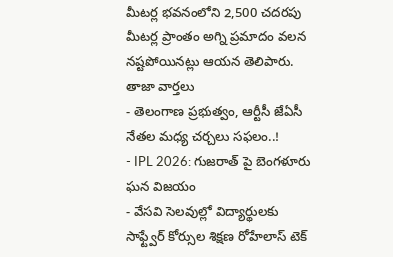మీటర్ల భవనంలోని 2,500 చదరపు మీటర్ల ప్రాంతం అగ్ని ప్రమాదం వలన నష్టపోయినట్లు ఆయన తెలిపారు.
తాజా వార్తలు
- తెలంగాణ ప్రభుత్వం, ఆర్టీసీ జేఏసీ నేతల మధ్య చర్చలు సఫలం..!
- IPL 2026: గుజరాత్ పై బెంగళూరు ఘన విజయం
- వేసవి సెలవుల్లో విద్యార్థులకు సాఫ్ట్వేర్ కోర్సుల శిక్షణ రోహేలాస్ టెక్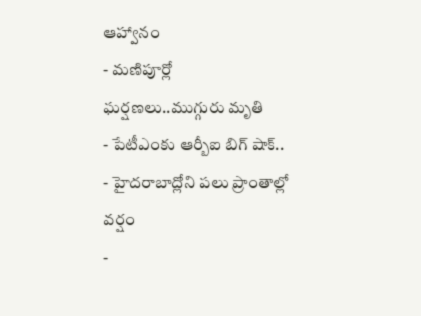ఆహ్వానం
- మణిపూర్లో ఘర్షణలు..ముగ్గురు మృతి
- పేటీఎంకు ఆర్బీఐ బిగ్ షాక్..
- హైదరాబాద్లోని పలు ప్రాంతాల్లో వర్షం
-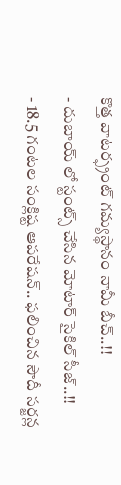కొత్త వాటర్ఫ్రంట్ గమ్యస్థానం నామీ బీచ్..!!
- దుబాయ్ లో స్టంట్స్ చేసిన మోటార్ సైకిల్ సీజ్..!!
- 18.5 గంటల సంక్లిష్ట ఆపరేషన్.. ఫలించిన సౌదీ సర్జన్ల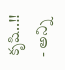కృషి..!!
- అన్ని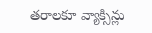తరాలకూ వ్యాక్సిన్లు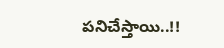పనిచేస్తాయి..!!